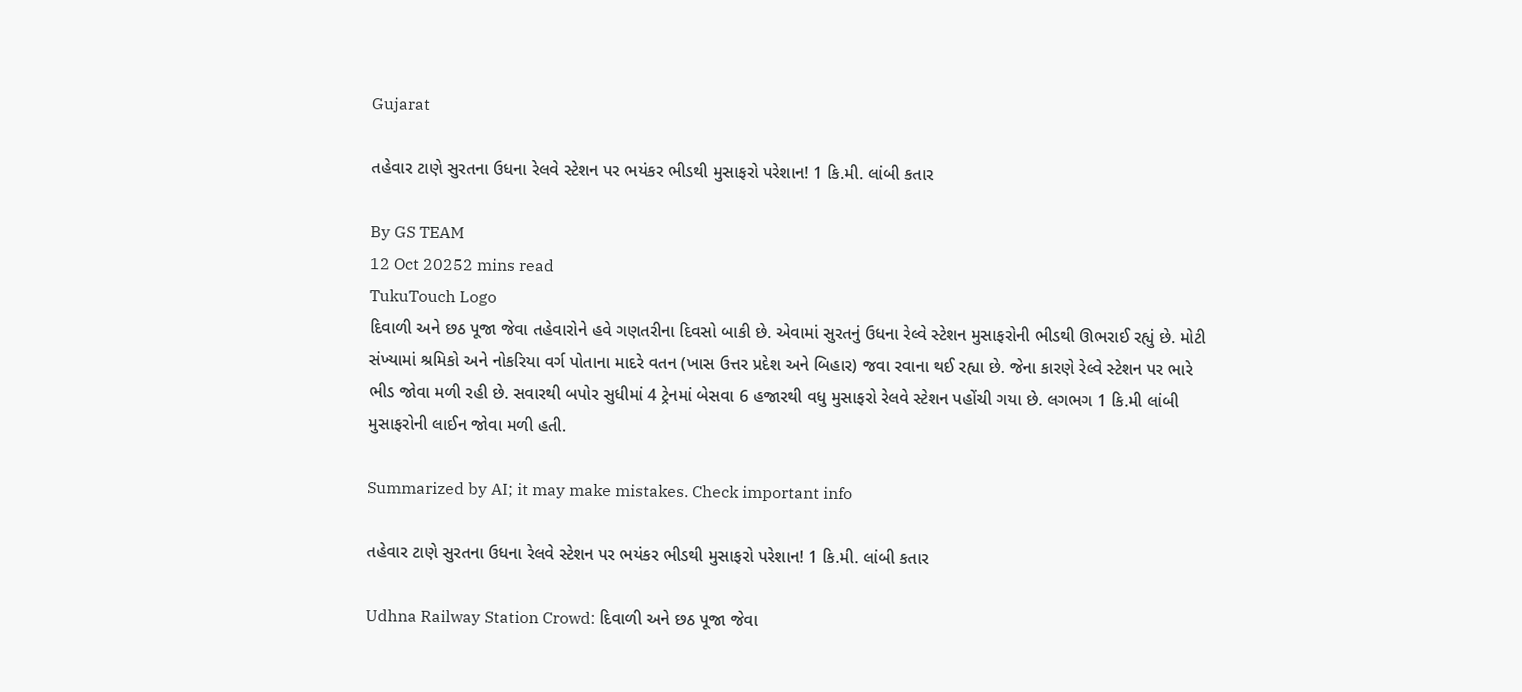Gujarat

તહેવાર ટાણે સુરતના ઉધના રેલવે સ્ટેશન પર ભયંકર ભીડથી મુસાફરો પરેશાન! 1 કિ.મી. લાંબી કતાર

By GS TEAM
12 Oct 20252 mins read
TukuTouch Logo
દિવાળી અને છઠ પૂજા જેવા તહેવારોને હવે ગણતરીના દિવસો બાકી છે. એવામાં સુરતનું ઉધના રેલ્વે સ્ટેશન મુસાફરોની ભીડથી ઊભરાઈ રહ્યું છે. મોટી સંખ્યામાં શ્રમિકો અને નોકરિયા વર્ગ પોતાના માદરે વતન (ખાસ ઉત્તર પ્રદેશ અને બિહાર) જવા રવાના થઈ રહ્યા છે. જેના કારણે રેલ્વે સ્ટેશન પર ભારે ભીડ જોવા મળી રહી છે. સવારથી બપોર સુધીમાં 4 ટ્રેનમાં બેસવા 6 હજારથી વધુ મુસાફરો રેલવે સ્ટેશન પહોંચી ગયા છે. લગભગ 1 કિ.મી લાંબી મુસાફરોની લાઈન જોવા મળી હતી.

Summarized by AI; it may make mistakes. Check important info

તહેવાર ટાણે સુરતના ઉધના રેલવે સ્ટેશન પર ભયંકર ભીડથી મુસાફરો પરેશાન! 1 કિ.મી. લાંબી કતાર

Udhna Railway Station Crowd: દિવાળી અને છઠ પૂજા જેવા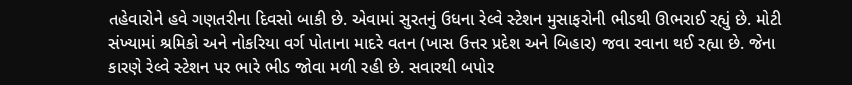તહેવારોને હવે ગણતરીના દિવસો બાકી છે. એવામાં સુરતનું ઉધના રેલ્વે સ્ટેશન મુસાફરોની ભીડથી ઊભરાઈ રહ્યું છે. મોટી સંખ્યામાં શ્રમિકો અને નોકરિયા વર્ગ પોતાના માદરે વતન (ખાસ ઉત્તર પ્રદેશ અને બિહાર) જવા રવાના થઈ રહ્યા છે. જેના કારણે રેલ્વે સ્ટેશન પર ભારે ભીડ જોવા મળી રહી છે. સવારથી બપોર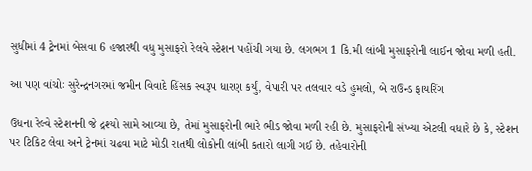સુધીમાં 4 ટ્રેનમાં બેસવા 6 હજારથી વધુ મુસાફરો રેલવે સ્ટેશન પહોંચી ગયા છે. લગભગ 1 કિ.મી લાંબી મુસાફરોની લાઈન જોવા મળી હતી.

આ પણ વાંચોઃ સુરેન્દ્રનગરમાં જમીન વિવાદે હિંસક સ્વરૂપ ધારણ કર્યું, વેપારી પર તલવાર વડે હુમલો, બે રાઉન્ડ ફાયરિંગ

ઉધના રેલ્વે સ્ટેશનની જે દ્રશ્યો સામે આવ્યા છે, તેમાં મુસાફરોની ભારે ભીડ જોવા મળી રહી છે. મુસાફરોની સંખ્યા એટલી વધારે છે કે, સ્ટેશન પર ટિકિટ લેવા અને ટ્રેનમાં ચઢવા માટે મોડી રાતથી લોકોની લાંબી કતારો લાગી ગઈ છે. તહેવારોની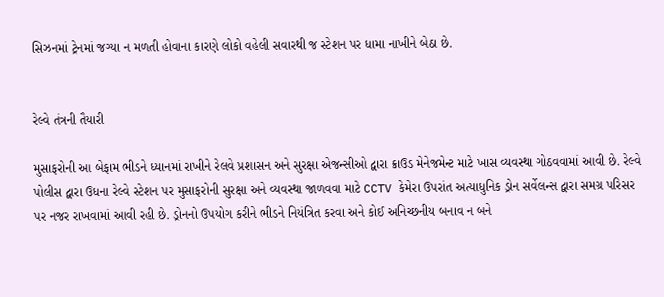સિઝનમાં ટ્રેનમાં જગ્યા ન મળતી હોવાના કારણે લોકો વહેલી સવારથી જ સ્ટેશન પર ધામા નાખીને બેઠા છે.


રેલ્વે તંત્રની તૈયારી

મુસાફરોની આ બેફામ ભીડને ધ્યાનમાં રાખીને રેલવે પ્રશાસન અને સુરક્ષા એજન્સીઓ દ્વારા ક્રાઉડ મેનેજમેન્ટ માટે ખાસ વ્યવસ્થા ગોઠવવામાં આવી છે. રેલ્વે પોલીસ દ્વારા ઉધના રેલ્વે સ્ટેશન પર મુસાફરોની સુરક્ષા અને વ્યવસ્થા જાળવવા માટે CCTV કેમેરા ઉપરાંત અત્યાધુનિક ડ્રોન સર્વેલન્સ દ્વારા સમગ્ર પરિસર પર નજર રાખવામાં આવી રહી છે. ડ્રોનનો ઉપયોગ કરીને ભીડને નિયંત્રિત કરવા અને કોઈ અનિચ્છનીય બનાવ ન બને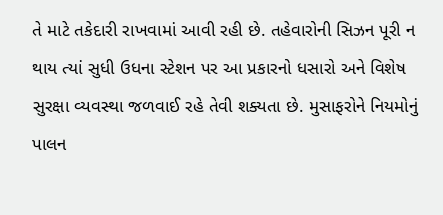તે માટે તકેદારી રાખવામાં આવી રહી છે. તહેવારોની સિઝન પૂરી ન થાય ત્યાં સુધી ઉધના સ્ટેશન પર આ પ્રકારનો ધસારો અને વિશેષ સુરક્ષા વ્યવસ્થા જળવાઈ રહે તેવી શક્યતા છે. મુસાફરોને નિયમોનું પાલન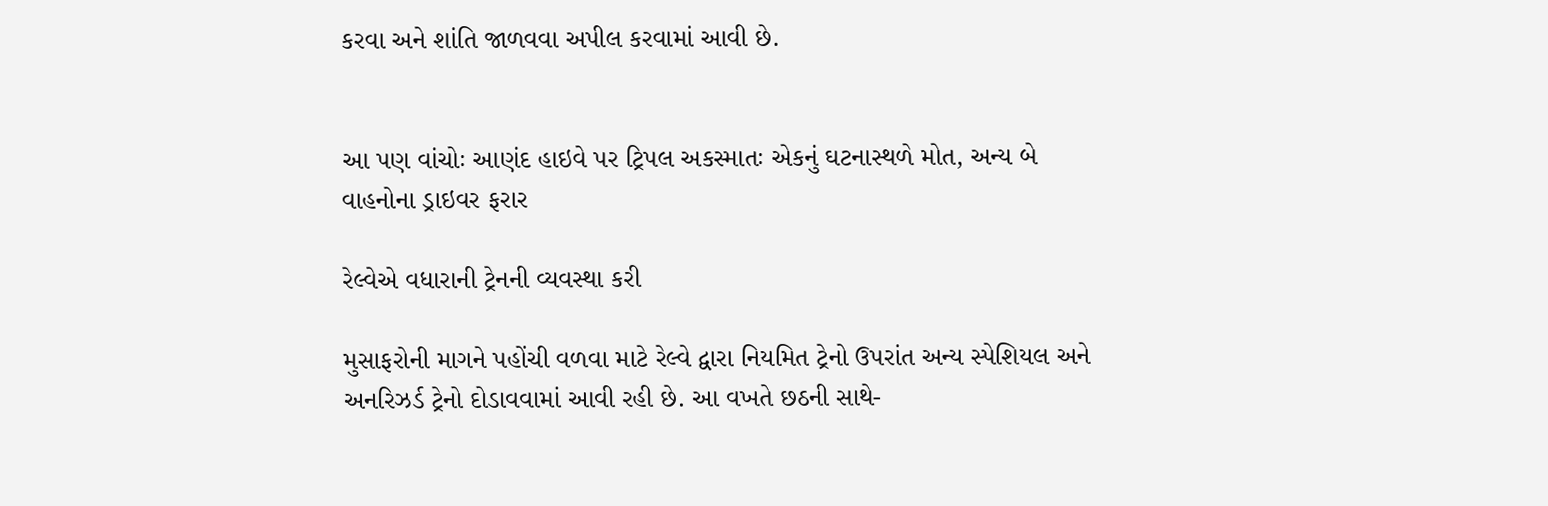કરવા અને શાંતિ જાળવવા અપીલ કરવામાં આવી છે.


આ પણ વાંચોઃ આણંદ હાઇવે પર ટ્રિપલ અકસ્માતઃ એકનું ઘટનાસ્થળે મોત, અન્ય બે વાહનોના ડ્રાઇવર ફરાર

રેલ્વેએ વધારાની ટ્રેનની વ્યવસ્થા કરી

મુસાફરોની માગને પહોંચી વળવા માટે રેલ્વે દ્વારા નિયમિત ટ્રેનો ઉપરાંત અન્ય સ્પેશિયલ અને અનરિઝર્ડ ટ્રેનો દોડાવવામાં આવી રહી છે. આ વખતે છઠની સાથે-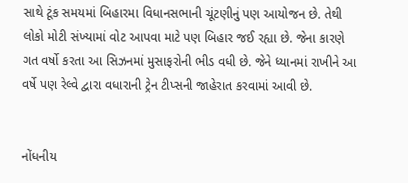સાથે ટૂંક સમયમાં બિહારમા વિધાનસભાની ચૂંટણીનું પણ આયોજન છે. તેથી લોકો મોટી સંખ્યામાં વોટ આપવા માટે પણ બિહાર જઈ રહ્યા છે. જેના કારણે ગત વર્ષો કરતા આ સિઝનમાં મુસાફરોની ભીડ વધી છે. જેને ધ્યાનમાં રાખીને આ વર્ષે પણ રેલ્વે દ્વારા વધારાની ટ્રેન ટીપ્સની જાહેરાત કરવામાં આવી છે.


નોંધનીય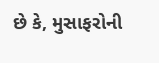છે કે, મુસાફરોની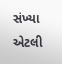સંખ્યા એટલી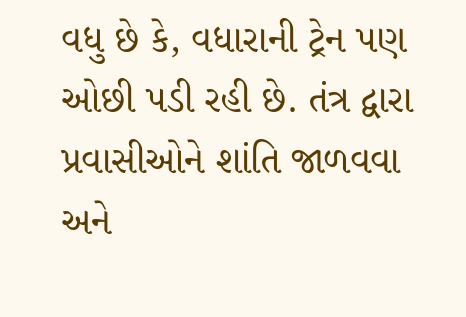વધુ છે કે, વધારાની ટ્રેન પણ ઓછી પડી રહી છે. તંત્ર દ્વારા પ્રવાસીઓને શાંતિ જાળવવા અને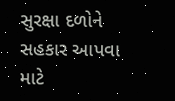સુરક્ષા દળોને સહકાર આપવા માટે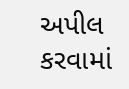અપીલ કરવામાં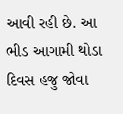આવી રહી છે. આ ભીડ આગામી થોડા દિવસ હજુ જોવા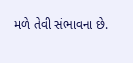મળે તેવી સંભાવના છે.